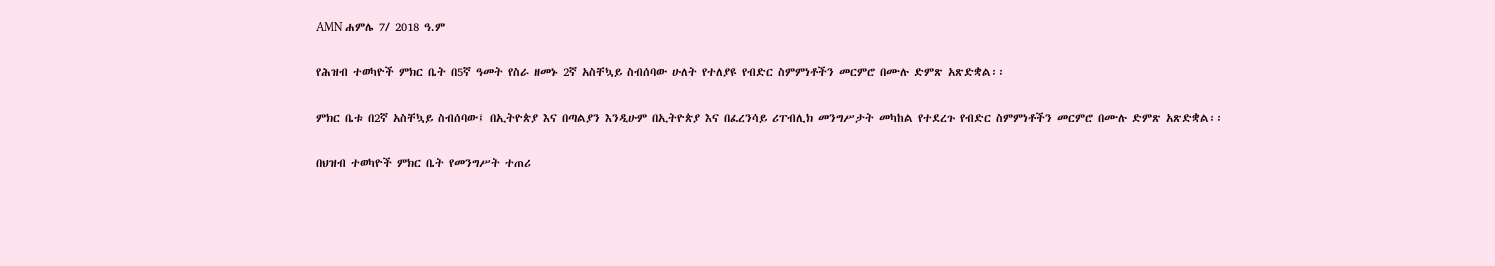AMN ሐምሌ 7/ 2018 ዓ.ም

የሕዝብ ተወካዮች ምክር ቤት በ5ኛ ዓመት የስራ ዘመኑ 2ኛ አስቸኳይ ስብሰባው ሁለት የተለያዩ የብድር ስምምነቶችን መርምሮ በሙሉ ድምጽ አጽድቋል፡፡

ምክር ቤቱ በ2ኛ አስቸኳይ ስብሰባው፤ በኢትዮጵያ እና በጣልያን እንዲሁም በኢትዮጵያ እና በፈረንሳይ ሪፐብሊክ መንግሥታት መካከል የተደረጉ የብድር ስምምነቶችን መርምሮ በሙሉ ድምጽ አጽድቋል፡፡

በህዝብ ተወካዮች ምክር ቤት የመንግሥት ተጠሪ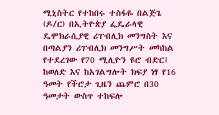ሚኒስትር የተከበሩ ተስፋዬ በልጅጌ (ዶ/ር) በኢትዮጵያ ፌዴራላዊ ዴሞክራሲያዊ ሪፐብሊክ መንግስት እና በጣልያን ሪፐብሊክ መንግሥት መካከል የተደረገው የ70 ሚሊዮን ዩሮ ብድር፤ ከወለድ እና ከአገልግሎት ክፍያ ነፃ የ16 ዓመት የችሮታ ጊዜን ጨምሮ በ30 ዓመታት ውስጥ ተከፍሎ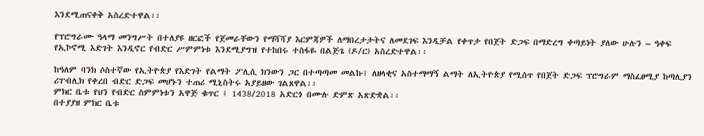እንደሚጠናቀቅ አስረድተዋል፡፡

የፕሮግራሙ ዓላማ መንግሥት በተለያዩ ዘርፎች የጀመራቸውን የማሻሻያ እርምጃዎች ለማበረታታትና ለመደገፍ እንዲቻል የቀጥታ የበጀት ድጋፍ በማድረግ ቀጣይነት ያለው ሁሉን – ዓቀፍ የኢኮኖሚ እድገት እንዲኖር የብድር ሥምምነቱ እንደሚያግዝ የተከበሩ ተስፋዬ በልጅጌ (ዶ/ር) አስረድተዋል፡፡

ከዓለም ባንክ ሶስተኛው የኢትዮጵያ የእድገት የልማት ፖሊሲ ክንውን ጋር በተጣጣመ መልኩ፤ ለዘላቂና አስተማማኝ ልማት ለኢትዮጵያ የሚሰጥ የበጀት ድጋፍ ፕሮግራም ማስፈፀሚያ ከጣሊያን ሪፐብሊክ የቀረበ ብድር ድጋፍ መሆኑን ተጠሪ ሚኒስትሩ አያይዘው ገልጸዋል፡፡
ምክር ቤቱ የህን የብድር ስምምነቱን አዋጅ ቁጥር ፤ 1438/2018 አድርጎ በሙሉ ድምጽ አጽድቋል፡፡
በተያያዘ ምክር ቤቱ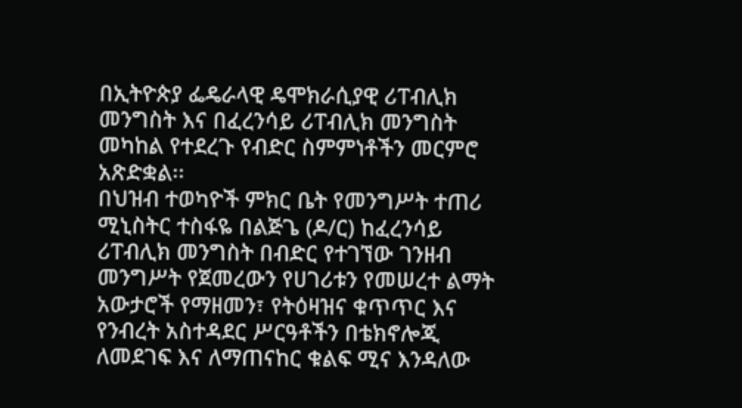በኢትዮጵያ ፌዴራላዊ ዴሞክራሲያዊ ሪፐብሊክ መንግስት እና በፈረንሳይ ሪፐብሊክ መንግስት መካከል የተደረጉ የብድር ስምምነቶችን መርምሮ አጽድቋል፡፡
በህዝብ ተወካዮች ምክር ቤት የመንግሥት ተጠሪ ሚኒስትር ተስፋዬ በልጅጌ (ዶ/ር) ከፈረንሳይ ሪፐብሊክ መንግስት በብድር የተገኘው ገንዘብ መንግሥት የጀመረውን የሀገሪቱን የመሠረተ ልማት አውታሮች የማዘመን፣ የትዕዛዝና ቁጥጥር እና የንብረት አስተዳደር ሥርዓቶችን በቴክኖሎጂ ለመደገፍ እና ለማጠናከር ቁልፍ ሚና እንዳለው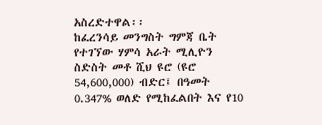አስረድተዋል፡፡
ከፈረንሳይ መንግስት ግምጃ ቤት የተገኘው ሃምሳ አራት ሚሊዮን ስድስት መቶ ሺህ ዩሮ (ዩሮ 54,600,000) ብድር፤ በዓመት 0.347% ወለድ የሚከፈልበት እና የ10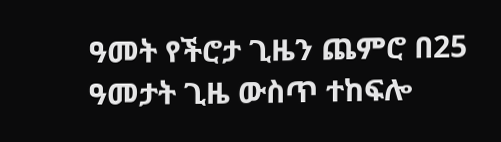ዓመት የችሮታ ጊዜን ጨምሮ በ25 ዓመታት ጊዜ ውስጥ ተከፍሎ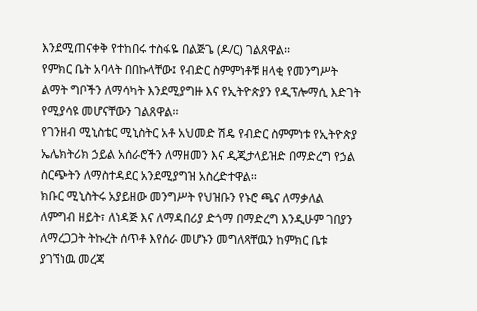እንደሚጠናቀቅ የተከበሩ ተስፋዬ በልጅጌ (ዶ/ር) ገልጸዋል፡፡
የምክር ቤት አባላት በበኩላቸው፤ የብድር ስምምነቶቹ ዘላቂ የመንግሥት ልማት ግቦችን ለማሳካት እንደሚያግዙ እና የኢትዮጵያን የዲፕሎማሲ እድገት የሚያሳዩ መሆናቸውን ገልጸዋል፡፡
የገንዘብ ሚኒስቴር ሚኒስትር አቶ አህመድ ሽዴ የብድር ስምምነቱ የኢትዮጵያ ኤሌክትሪክ ኃይል አሰራሮችን ለማዘመን እና ዲጂታላይዝድ በማድረግ የኃል ስርጭትን ለማስተዳደር አንደሚያግዝ አስረድተዋል፡፡
ክቡር ሚኒስትሩ አያይዘው መንግሥት የህዝቡን የኑሮ ጫና ለማቃለል ለምግብ ዘይት፣ ለነዳጅ እና ለማዳበሪያ ድጎማ በማድረግ እንዲሁም ገበያን ለማረጋጋት ትኩረት ሰጥቶ እየሰራ መሆኑን መግለጻቸዉን ከምክር ቤቱ ያገኘነዉ መረጃ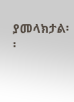ያመላክታል፡፡